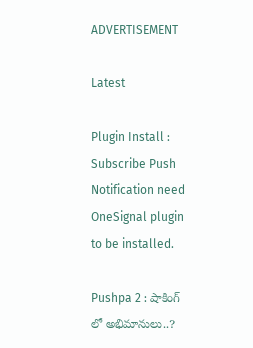ADVERTISEMENT

Latest

Plugin Install : Subscribe Push Notification need OneSignal plugin to be installed.

Pushpa 2 : షాకింగ్ లో అభిమానులు..?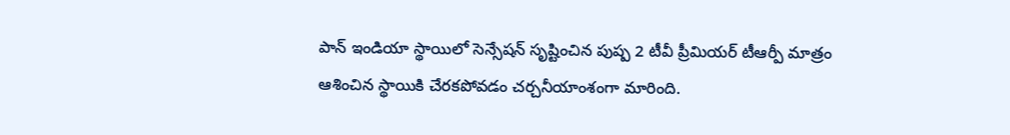పాన్ ఇండియా స్థాయిలో సెన్సేషన్ సృష్టించిన పుష్ప 2 టీవీ ప్రీమియర్ టీఆర్పీ మాత్రం ఆశించిన స్థాయికి చేరకపోవడం చర్చనీయాంశంగా మారింది.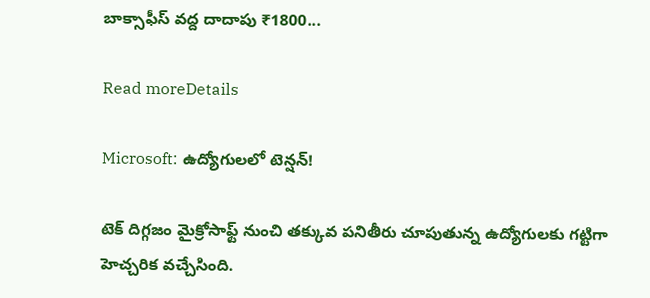బాక్సాఫీస్ వద్ద దాదాపు ₹1800...

Read moreDetails

Microsoft: ఉద్యోగులలో టెన్షన్!

టెక్ దిగ్గజం మైక్రోసాఫ్ట్ నుంచి తక్కువ పనితీరు చూపుతున్న ఉద్యోగులకు గట్టిగా హెచ్చరిక వచ్చేసింది.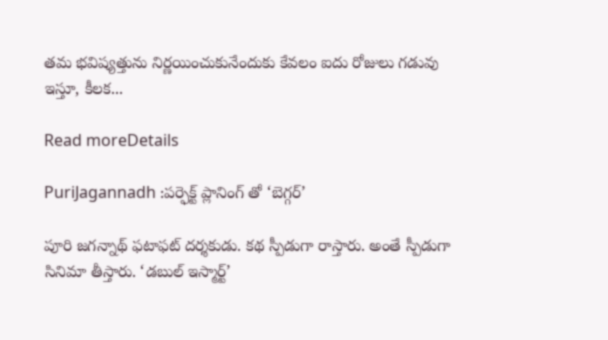తమ భవిష్యత్తును నిర్ణయించుకునేందుకు కేవలం ఐదు రోజులు గడువు ఇస్తూ, కీలక...

Read moreDetails

PuriJagannadh :పర్ఫెక్ట్ ప్లానింగ్ తో ‘బెగ్గర్’

పూరి జ‌గ‌న్నాథ్ ఫ‌టాఫ‌ట్ ద‌ర్శ‌కుడు. క‌థ స్పీడుగా రాస్తారు. అంతే స్పీడుగా సినిమా తీస్తారు. ‘డ‌బుల్ ఇస్మార్ట్’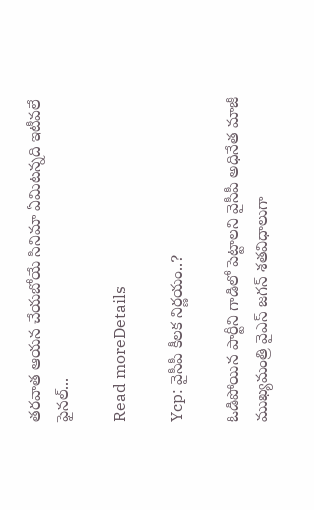త‌ర‌వాత ఆయ‌న చేయ‌బోయే సినిమా ఏమిట‌న్న‌ది ఇటీవ‌లే ఫైన‌ల్...

Read moreDetails

Ycp: వైసీపీ కీలక నిర్ణయం..?

ఓడిపోయిన పార్టీని గాడిలో పెట్టాలని వైసీపీ అధినేత మాజీ ముఖ్యమంత్రి వైఎస్ జగన్ శతవిధాలుగా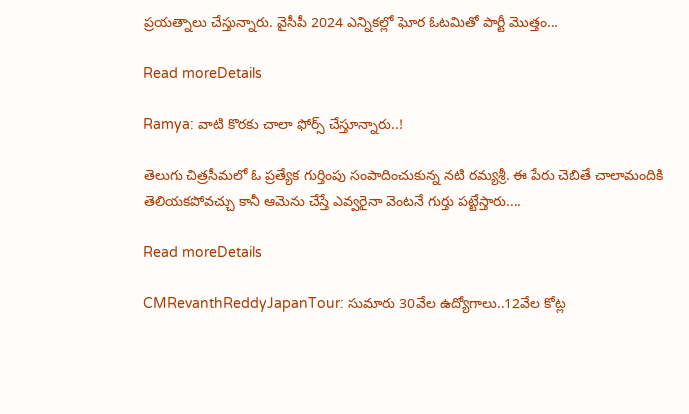ప్రయత్నాలు చేస్తున్నారు. వైసీపీ 2024 ఎన్నికల్లో ఘోర ఓటమితో పార్టీ మొత్తం...

Read moreDetails

Ramya: వాటి కొరకు చాలా ఫోర్స్ చేస్తూన్నారు..!

తెలుగు చిత్రసీమలో ఓ ప్రత్యేక గుర్తింపు సంపాదించుకున్న నటి రమ్యశ్రీ. ఈ పేరు చెబితే చాలామందికి తెలియకపోవచ్చు కానీ ఆమెను చేస్తే ఎవ్వరైనా వెంటనే గుర్తు పట్టేస్తారు....

Read moreDetails

CMRevanthReddyJapanTour: సుమారు 30వేల ఉద్యోగాలు..12వేల కోట్ల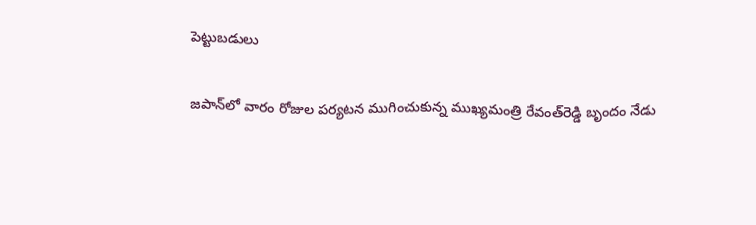పెట్టుబడులు

జపాన్‌లో వారం రోజుల పర్యటన ముగించుకున్న ముఖ్యమంత్రి రేవంత్‌రెడ్డి బృందం నేడు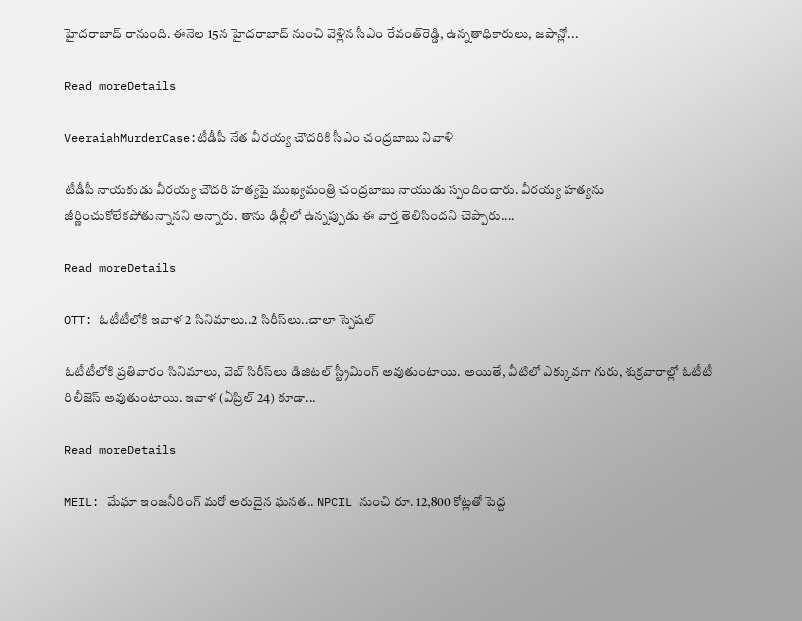హైదరాబాద్ రానుంది. ఈనెల 15న హైదరాబాద్ నుంచి వెళ్లిన సీఎం రేవంత్‌రెడ్డి, ఉన్నతాధికారులు, జపాన్లో...

Read moreDetails

VeeraiahMurderCase:టీడీపీ నేత వీరయ్య చౌదరికి సీఎం చంద్రబాబు నివాళి

టీడీపీ నాయకుడు వీరయ్య చౌదరి హత్యపై ముఖ్యమంత్రి చంద్రబాబు నాయుడు స్పందించారు. వీరయ్య హత్యను జీర్ణించుకోలేకపోతున్నానని అన్నారు. తాను ఢిల్లీలో ఉన్నప్పుడు ఈ వార్త తెలిసిందని చెప్పారు....

Read moreDetails

OTT: ఓటీటీలోకి ఇవాళ 2 సినిమాలు..2 సిరీస్‌లు..చాలా స్పెషల్

ఓటీటీలోకి ప్రతివారం సినిమాలు, వెబ్ సిరీస్‌లు డిజిటల్ స్ట్రీమింగ్ అవుతుంటాయి. అయితే, వీటిలో ఎక్కువగా గురు, శుక్రవారాల్లో ఓటీటీ రిలీజెస్ అవుతుంటాయి. ఇవాళ (ఏప్రిల్ 24) కూడా...

Read moreDetails

MEIL: మేఘా ఇంజనీరింగ్ మరో అరుదైన ఘనత.. NPCIL నుంచి రూ. 12,800 కోట్లతో పెద్ద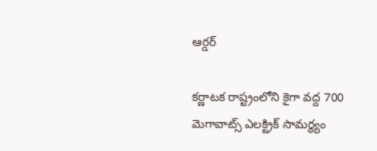ఆర్డర్

కర్ణాటక రాష్ట్రంలోని కైగా వద్ద 700 మెగావాట్స్ ఎలక్ట్రిక్ సామర్థ్యం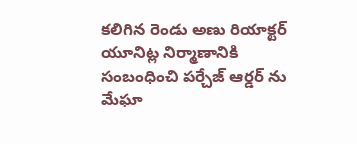కలిగిన రెండు అణు రియాక్టర్ యూనిట్ల నిర్మాణానికి సంబంధించి పర్చేజ్ ఆర్డర్ ను మేఘా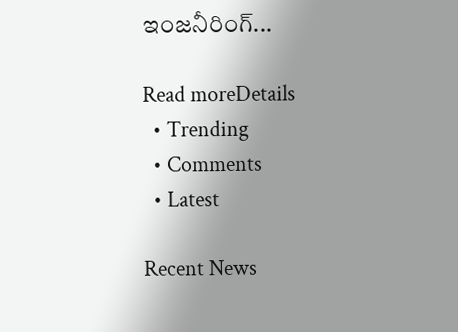ఇంజనీరింగ్...

Read moreDetails
  • Trending
  • Comments
  • Latest

Recent News